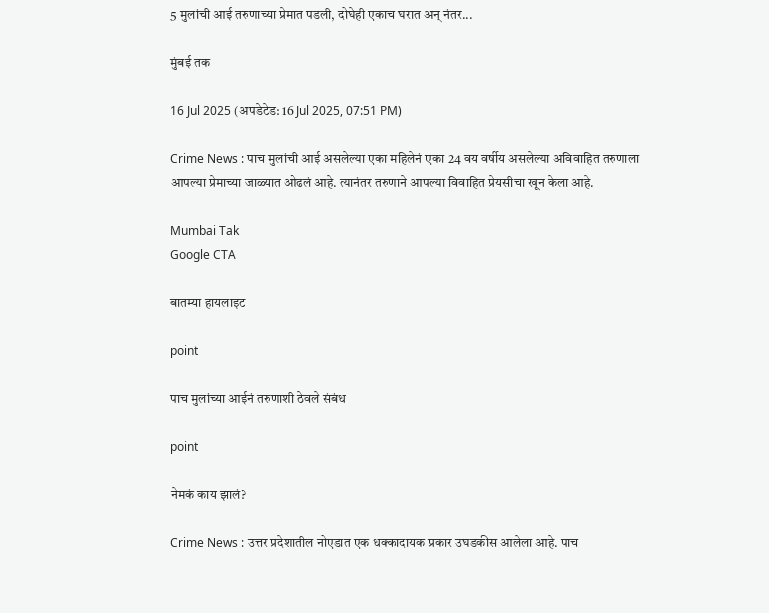5 मुलांची आई तरुणाच्या प्रेमात पडली, दोघेही एकाच घरात अन् नंतर...

मुंबई तक

16 Jul 2025 (अपडेटेड: 16 Jul 2025, 07:51 PM)

Crime News : पाच मुलांची आई असलेल्या एका महिलेनं एका 24 वय वर्षीय असलेल्या अविवाहित तरुणाला आपल्या प्रेमाच्या जाळ्यात ओढलं आहे. त्यानंतर तरुणाने आपल्या विवाहित प्रेयसीचा खून केला आहे.

Mumbai Tak
Google CTA

बातम्या हायलाइट

point

पाच मुलांच्या आईनं तरुणाशी ठेवले संबंध

point

नेमकं काय झालं?

Crime News : उत्तर प्रदेशातील नोएडात एक धक्कादायक प्रकार उघडकीस आलेला आहे. पाच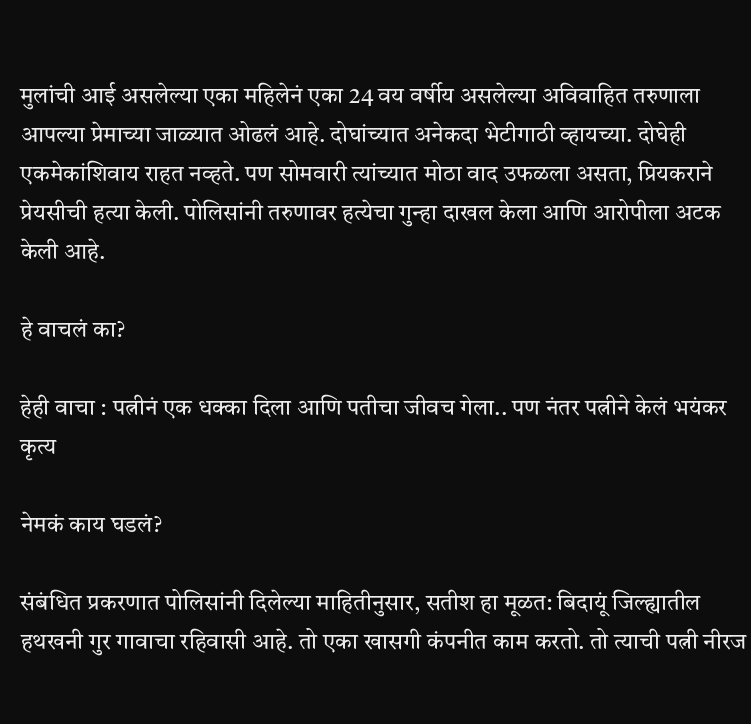मुलांची आई असलेल्या एका महिलेनं एका 24 वय वर्षीय असलेल्या अविवाहित तरुणाला आपल्या प्रेमाच्या जाळ्यात ओढलं आहे. दोघांच्यात अनेकदा भेटीगाठी व्हायच्या. दोघेही एकमेकांशिवाय राहत नव्हते. पण सोमवारी त्यांच्यात मोठा वाद उफळला असता, प्रियकराने प्रेयसीची हत्या केली. पोलिसांनी तरुणावर हत्येचा गुन्हा दाखल केला आणि आरोपीला अटक केली आहे.

हे वाचलं का?

हेही वाचा : पत्नीनं एक धक्का दिला आणि पतीचा जीवच गेला.. पण नंतर पत्नीने केलं भयंकर कृत्य

नेमकं काय घडलं?

संबंधित प्रकरणात पोलिसांनी दिलेल्या माहितीनुसार, सतीश हा मूळत: बिदायूं जिल्ह्यातील हथखनी गुर गावाचा रहिवासी आहे. तो एका खासगी कंपनीत काम करतो. तो त्याची पत्नी नीरज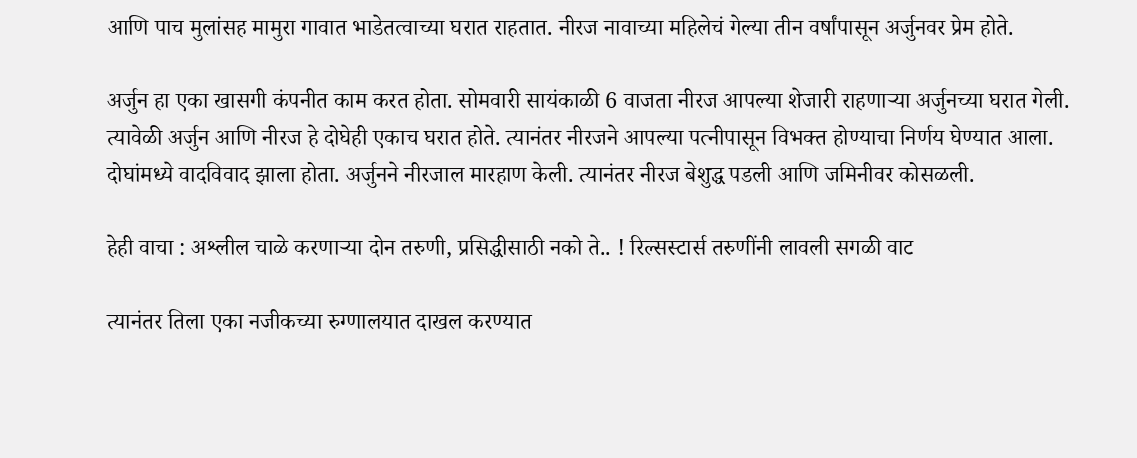आणि पाच मुलांसह मामुरा गावात भाडेतत्वाच्या घरात राहतात. नीरज नावाच्या महिलेचं गेल्या तीन वर्षांपासून अर्जुनवर प्रेम होते.

अर्जुन हा एका खासगी कंपनीत काम करत होता. सोमवारी सायंकाळी 6 वाजता नीरज आपल्या शेजारी राहणाऱ्या अर्जुनच्या घरात गेली. त्यावेळी अर्जुन आणि नीरज हे दोघेही एकाच घरात होते. त्यानंतर नीरजने आपल्या पत्नीपासून विभक्त होण्याचा निर्णय घेण्यात आला. दोघांमध्ये वादविवाद झाला होता. अर्जुनने नीरजाल मारहाण केली. त्यानंतर नीरज बेशुद्ध पडली आणि जमिनीवर कोसळली.

हेही वाचा : अश्लील चाळे करणाऱ्या दोन तरुणी, प्रसिद्धीसाठी नको ते.. ! रिल्सस्टार्स तरुणींनी लावली सगळी वाट

त्यानंतर तिला एका नजीकच्या रुग्णालयात दाखल करण्यात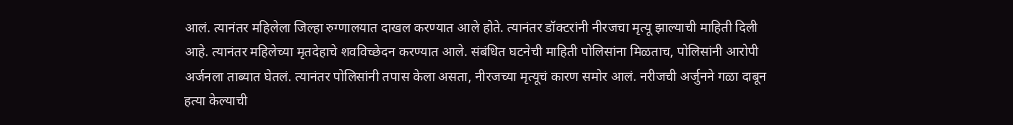आलं. त्यानंतर महिलेला जिल्हा रुग्णालयात दाखल करण्यात आले होते. त्यानंतर डॉक्टरांनी नीरजचा मृत्यू झाल्याची माहिती दिली आहे. त्यानंतर महिलेच्या मृतदेहाचे शवविच्छेदन करण्यात आले. संबंधित घटनेची माहिती पोलिसांना मिळताच, पोलिसांनी आरोपी अर्जनला ताब्यात घेतलं. त्यानंतर पोलिसांनी तपास केला असता, नीरजच्या मृत्यूचं कारण समोर आलं. नरीजची अर्जुनने गळा दाबून हत्या केल्याची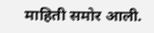माहिती समोर आली.